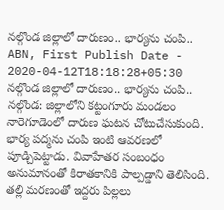నల్గొండ జిల్లాలో దారుణం.. భార్యను చంపి..
ABN, First Publish Date - 2020-04-12T18:18:28+05:30
నల్గొండ జిల్లాలో దారుణం.. భార్యను చంపి..
నల్గొండ: జిల్లాలోని కట్టంగూరు మండలం నారెగూడెంలో దారుణ ఘటన చోటుచేసుకుంది. భార్య పద్మను చంపి ఇంటి ఆవరణలో పూడ్చిపెట్టాడు. వివాహేతర సంబంధం అనుమానంతో కిరాతకానికి పాల్పడ్డాని తెలిసింది. తల్లి మరణంతో ఇద్దరు పిల్లలు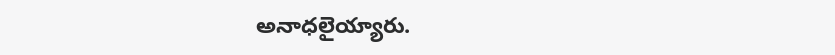అనాధలైయ్యారు.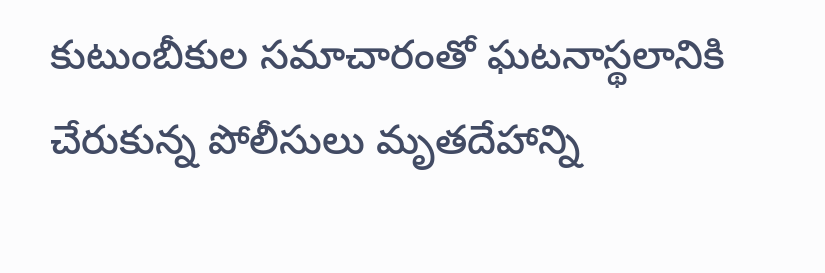కుటుంబీకుల సమాచారంతో ఘటనాస్థలానికి చేరుకున్న పోలీసులు మృతదేహాన్ని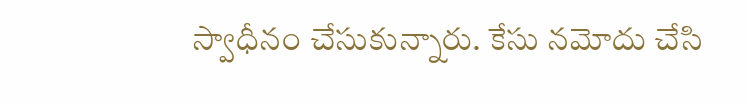స్వాధీనం చేసుకున్నారు. కేసు నమోదు చేసి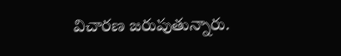విచారణ జరుపుతున్నారు.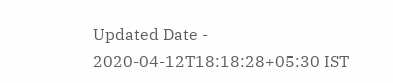Updated Date - 2020-04-12T18:18:28+05:30 IST